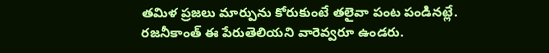తమిళ ప్రజలు మార్పును కోరుకుంటే తలైవా పంట పండినట్లే. రజనీకాంత్ ఈ పేరుతెలియని వారెవ్వరూ ఉండరు.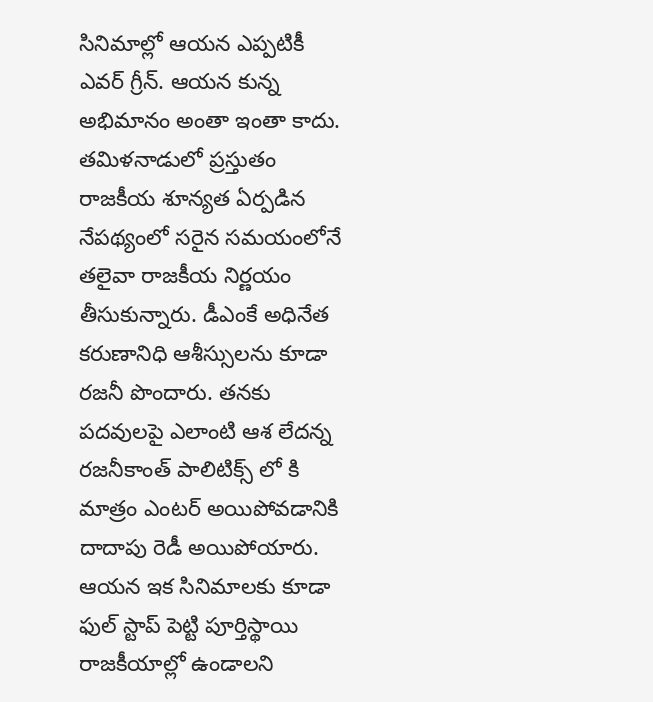సినిమాల్లో ఆయన ఎప్పటికీ ఎవర్ గ్రీన్. ఆయన కున్న అభిమానం అంతా ఇంతా కాదు. తమిళనాడులో ప్రస్తుతం రాజకీయ శూన్యత ఏర్పడిన నేపథ్యంలో సరైన సమయంలోనే తలైవా రాజకీయ నిర్ణయం తీసుకున్నారు. డీఎంకే అధినేత కరుణానిధి ఆశీస్సులను కూడా రజనీ పొందారు. తనకు పదవులపై ఎలాంటి ఆశ లేదన్న రజనీకాంత్ పాలిటిక్స్ లో కి మాత్రం ఎంటర్ అయిపోవడానికి దాదాపు రెడీ అయిపోయారు. ఆయన ఇక సినిమాలకు కూడా ఫుల్ స్టాప్ పెట్టి పూర్తిస్థాయి రాజకీయాల్లో ఉండాలని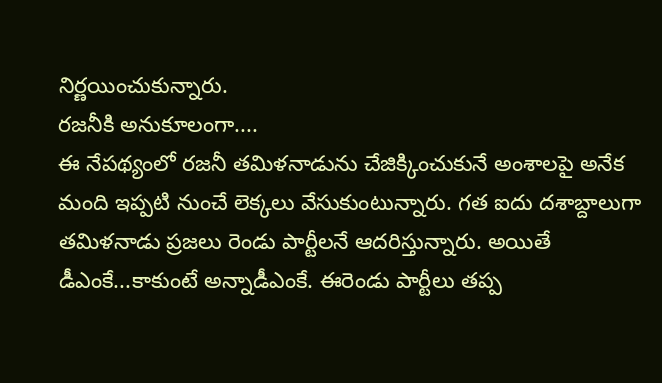నిర్ణయించుకున్నారు.
రజనీకి అనుకూలంగా....
ఈ నేపథ్యంలో రజనీ తమిళనాడును చేజిక్కించుకునే అంశాలపై అనేక మంది ఇప్పటి నుంచే లెక్కలు వేసుకుంటున్నారు. గత ఐదు దశాబ్దాలుగా తమిళనాడు ప్రజలు రెండు పార్టీలనే ఆదరిస్తున్నారు. అయితే డీఎంకే...కాకుంటే అన్నాడీఎంకే. ఈరెండు పార్టీలు తప్ప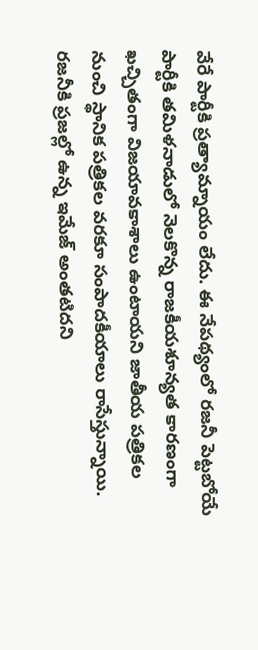వేరే పార్టీకి ప్రత్యామ్నాయం లేదు. ఈ నేపథ్యంలో రజనీ పెట్టబోయే పార్టీకి తమిళనాడులో నెలకొన్న రాజకీయశూన్యత కారణంగా ఖచ్చితంగా విజయావకాశాలు ఉంటాయని జాతీయ పత్రికల నుంచి స్థానిక పత్రికల వరకూ సంపాదకీయాలు రాసేస్తున్నాయి. రజనీకి ప్రజల్లో ఉన్న ఇమేజ్ అంతటిదని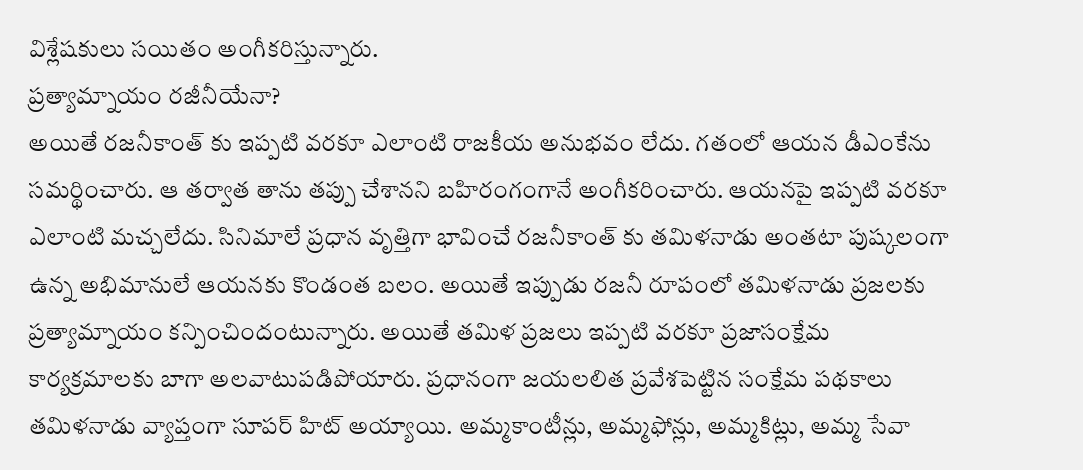విశ్లేషకులు సయితం అంగీకరిస్తున్నారు.
ప్రత్యామ్నాయం రజీనీయేనా?
అయితే రజనీకాంత్ కు ఇప్పటి వరకూ ఎలాంటి రాజకీయ అనుభవం లేదు. గతంలో ఆయన డీఎంకేను సమర్థించారు. ఆ తర్వాత తాను తప్పు చేశానని బహిరంగంగానే అంగీకరించారు. ఆయనపై ఇప్పటి వరకూ ఎలాంటి మచ్చలేదు. సినిమాలే ప్రధాన వృత్తిగా భావించే రజనీకాంత్ కు తమిళనాడు అంతటా పుష్కలంగా ఉన్న అభిమానులే ఆయనకు కొండంత బలం. అయితే ఇప్పుడు రజనీ రూపంలో తమిళనాడు ప్రజలకు ప్రత్యామ్నాయం కన్పించిందంటున్నారు. అయితే తమిళ ప్రజలు ఇప్పటి వరకూ ప్రజాసంక్షేమ కార్యక్రమాలకు బాగా అలవాటుపడిపోయారు. ప్రధానంగా జయలలిత ప్రవేశపెట్టిన సంక్షేమ పథకాలు తమిళనాడు వ్యాప్తంగా సూపర్ హిట్ అయ్యాయి. అమ్మకాంటీన్లు, అమ్మఫోన్లు, అమ్మకిట్లు, అమ్మ సేవా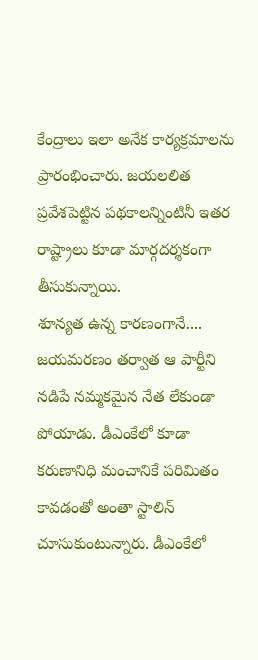కేంద్రాలు ఇలా అనేక కార్యక్రమాలను ప్రారంభించారు. జయలలిత ప్రవేశపెట్టిన పథకాలన్నింటినీ ఇతర రాష్ట్రాలు కూడా మార్గదర్శకంగా తీసుకున్నాయి.
శూన్యత ఉన్న కారణంగానే....
జయమరణం తర్వాత ఆ పార్టీని నడిపే నమ్మకమైన నేత లేకుండా పోయాడు. డీఎంకేలో కూడా కరుణానిధి మంచానికే పరిమితం కావడంతో అంతా స్టాలిన్ చూసుకుంటున్నారు. డీఎంకేలో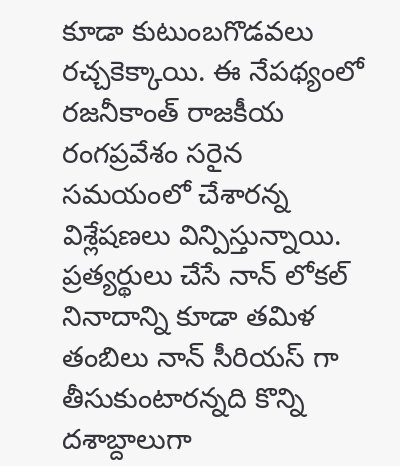కూడా కుటుంబగొడవలు రచ్చకెక్కాయి. ఈ నేపథ్యంలో రజనీకాంత్ రాజకీయ రంగప్రవేశం సరైన సమయంలో చేశారన్న విశ్లేషణలు విన్పిస్తున్నాయి. ప్రత్యర్థులు చేసే నాన్ లోకల్ నినాదాన్ని కూడా తమిళ తంబిలు నాన్ సీరియస్ గా తీసుకుంటారన్నది కొన్ని దశాబ్దాలుగా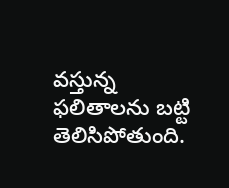వస్తున్న ఫలితాలను బట్టి తెలిసిపోతుంది.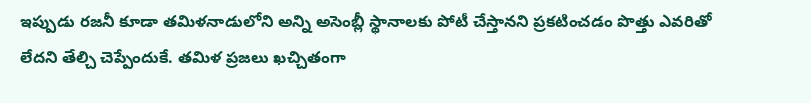ఇప్పుడు రజనీ కూడా తమిళనాడులోని అన్ని అసెంబ్లీ స్థానాలకు పోటీ చేస్తానని ప్రకటించడం పొత్తు ఎవరితో లేదని తేల్చి చెప్పేందుకే. తమిళ ప్రజలు ఖచ్చితంగా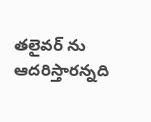తలైవర్ ను ఆదరిస్తారన్నది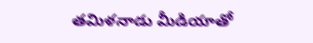తమిళనాడు మీడియాతో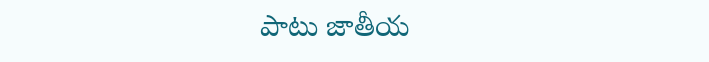పాటు జాతీయ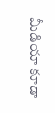మీడియా కూడా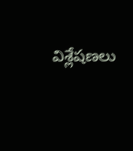విశ్లేషణలు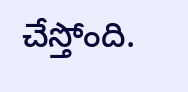చేస్తోంది.